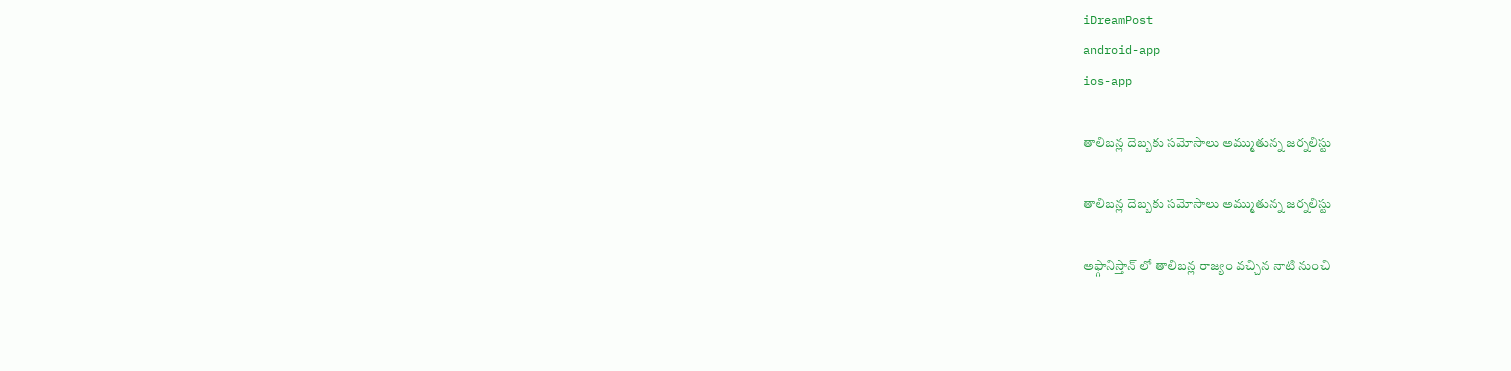iDreamPost
android-app
ios-app

తాలిబన్ల దెబ్బకు సమోసాలు అమ్ముతున్న జర్నలిస్టు

తాలిబన్ల దెబ్బకు సమోసాలు అమ్ముతున్న జర్నలిస్టు

అఫ్గానిస్తాన్ లో తాలిబన్ల రాజ్యం వచ్చిన నాటి నుంచి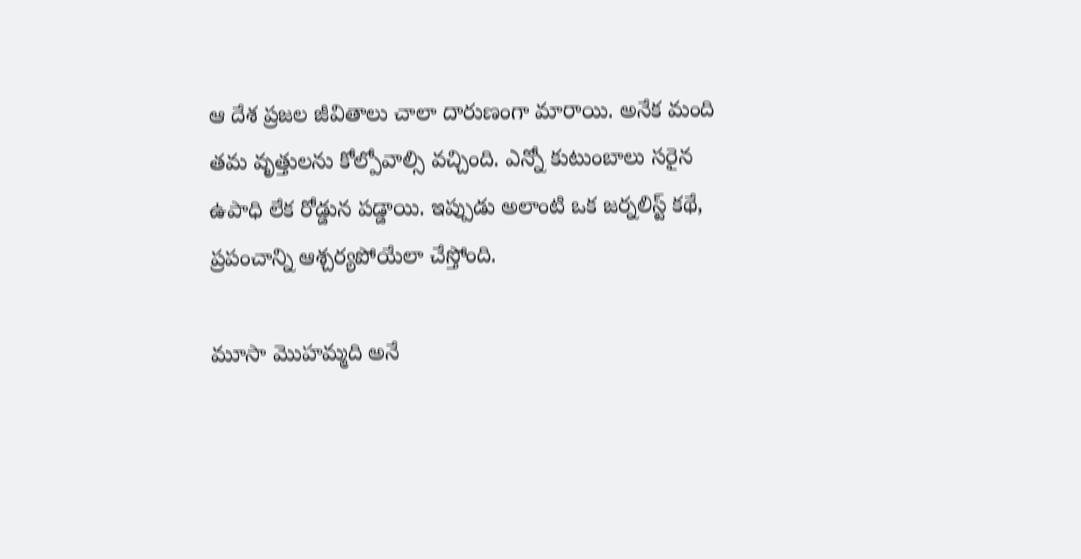ఆ దేశ ప్రజల జీవితాలు చాలా దారుణంగా మారాయి. అనేక మంది తమ వృత్తులను కోల్పోవాల్సి వచ్చింది. ఎన్నో కుటుంబాలు సరైన ఉపాధి లేక రోడ్డున పడ్డాయి. ఇప్పుడు అలాంటి ఒక జర్నలిస్ట్ కథే, ప్రపంచాన్ని ఆశ్చర్యపోయేలా చేస్తోంది.

మూసా మొహమ్మది అనే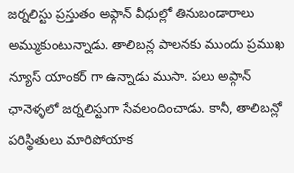జర్నలిస్టు ప్రస్తుతం అఫ్గాన్ వీధుల్లో తినుబండారాలు అమ్ముకుంటున్నాడు. తాలిబన్ల పాలనకు ముందు ప్రముఖ న్యూస్ యాంకర్ గా ఉన్నాడు ముసా. పలు అప్గాన్ ఛానెళ్ళలో జర్నలిస్టుగా సేవలందించాడు. కానీ, తాలిబన్లో పరిస్థితులు మారిపోయాక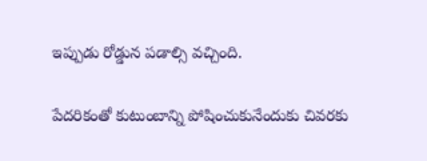ఇప్పుడు రోడ్డున పడాల్సి వచ్చింది.

పేదరికంతో కుటుంబాన్ని పోషించుకునేందుకు చివరకు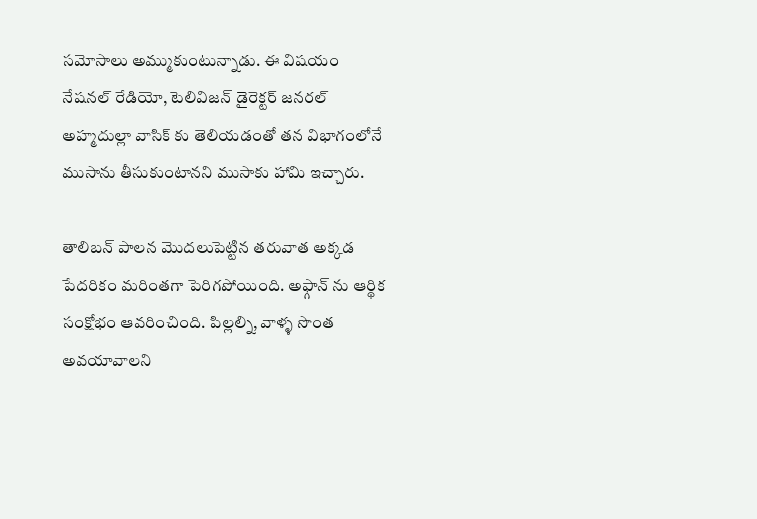సమోసాలు అమ్ముకుంటున్నాడు. ఈ విషయం నేషనల్ రేడియో, టెలివిజన్ డైరెక్టర్ జనరల్ అహ్మదుల్లా వాసిక్ కు తెలియడంతో తన విభాగంలోనే ముసాను తీసుకుంటానని ముసాకు హామి ఇచ్చారు.

తాలిబన్ పాలన మొదలుపెట్టిన తరువాత అక్కడ పేదరికం మరింతగా పెరిగపోయింది. అఫ్గాన్ ను ఆర్థిక సంక్షోభం ఆవరించింది. పిల్లల్ని, వాళ్ళ సొంత అవయావాలని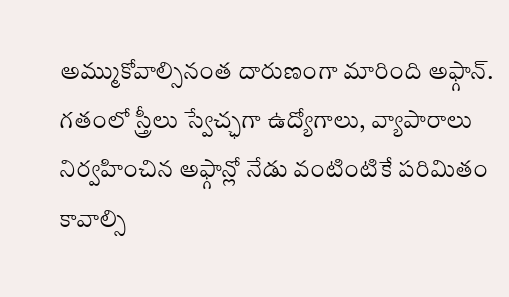అమ్ముకోవాల్సినంత దారుణంగా మారింది అఫ్గాన్. గతంలో స్త్రీలు స్వేచ్ఛగా ఉద్యోగాలు, వ్యాపారాలు నిర్వహించిన అఫ్గాన్లో నేడు వంటింటికే పరిమితం కావాల్సి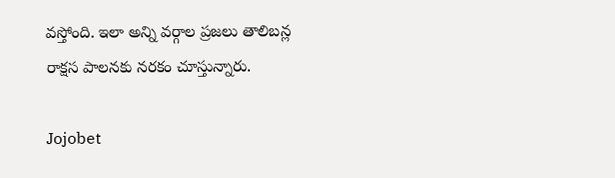వస్తోంది. ఇలా అన్ని వర్గాల ప్రజలు తాలిబన్ల రాక్షస పాలనకు నరకం చూస్తున్నారు.

Jojobet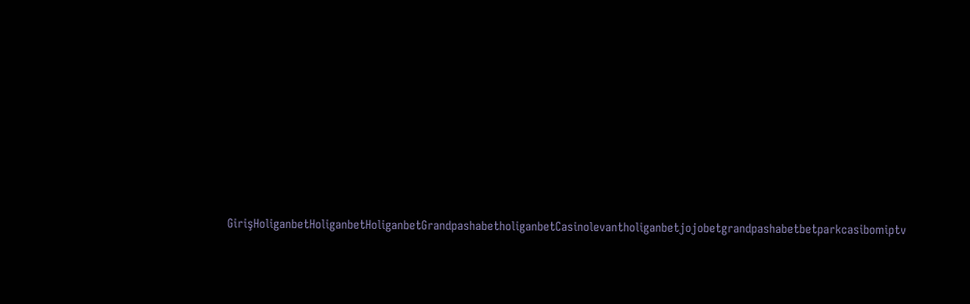GirişHoliganbetHoliganbetHoliganbetGrandpashabetholiganbetCasinolevantholiganbetjojobetgrandpashabetbetparkcasibomiptv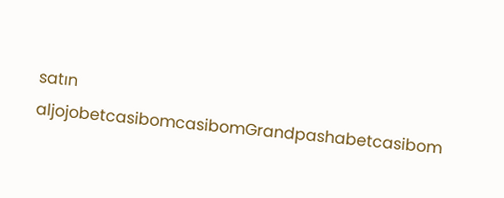satın aljojobetcasibomcasibomGrandpashabetcasibom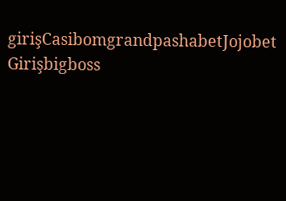girişCasibomgrandpashabetJojobet Girişbigboss